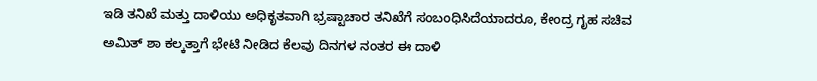ಇಡಿ ತನಿಖೆ ಮತ್ತು ದಾಳಿಯು ಅಧಿಕೃತವಾಗಿ ಭ್ರಷ್ಟಾಚಾರ ತನಿಖೆಗೆ ಸಂಬಂಧಿಸಿದೆಯಾದರೂ, ಕೇಂದ್ರ ಗೃಹ ಸಚಿವ ಅಮಿತ್ ಶಾ ಕಲ್ಕತ್ತಾಗೆ ಭೇಟಿ ನೀಡಿದ ಕೆಲವು ದಿನಗಳ ನಂತರ ಈ ದಾಳಿ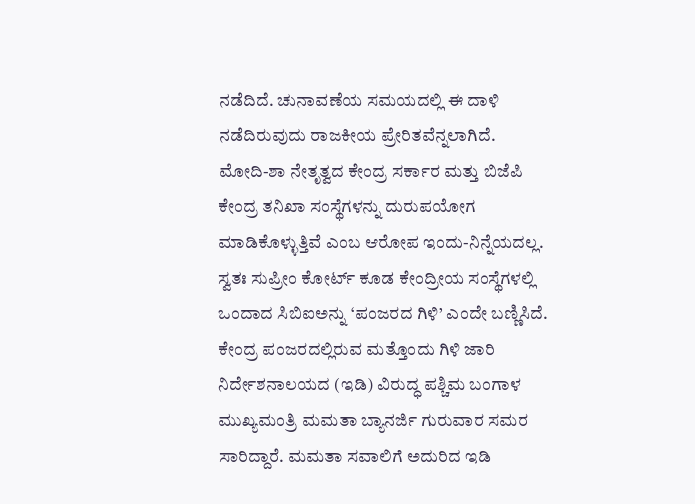ನಡೆದಿದೆ. ಚುನಾವಣೆಯ ಸಮಯದಲ್ಲಿ ಈ ದಾಳಿ ನಡೆದಿರುವುದು ರಾಜಕೀಯ ಪ್ರೇರಿತವೆನ್ನಲಾಗಿದೆ.
ಮೋದಿ-ಶಾ ನೇತೃತ್ವದ ಕೇಂದ್ರ ಸರ್ಕಾರ ಮತ್ತು ಬಿಜೆಪಿ ಕೇಂದ್ರ ತನಿಖಾ ಸಂಸ್ಥೆಗಳನ್ನು ದುರುಪಯೋಗ ಮಾಡಿಕೊಳ್ಳುತ್ತಿವೆ ಎಂಬ ಆರೋಪ ಇಂದು-ನಿನ್ನೆಯದಲ್ಲ. ಸ್ವತಃ ಸುಪ್ರೀಂ ಕೋರ್ಟ್ ಕೂಡ ಕೇಂದ್ರೀಯ ಸಂಸ್ಥೆಗಳಲ್ಲಿ ಒಂದಾದ ಸಿಬಿಐಅನ್ನು ‘ಪಂಜರದ ಗಿಳಿ’ ಎಂದೇ ಬಣ್ಣಿಸಿದೆ. ಕೇಂದ್ರ ಪಂಜರದಲ್ಲಿರುವ ಮತ್ತೊಂದು ಗಿಳಿ ಜಾರಿ ನಿರ್ದೇಶನಾಲಯದ (ಇಡಿ) ವಿರುದ್ಧ ಪಶ್ಚಿಮ ಬಂಗಾಳ ಮುಖ್ಯಮಂತ್ರಿ ಮಮತಾ ಬ್ಯಾನರ್ಜಿ ಗುರುವಾರ ಸಮರ ಸಾರಿದ್ದಾರೆ. ಮಮತಾ ಸವಾಲಿಗೆ ಅದುರಿದ ಇಡಿ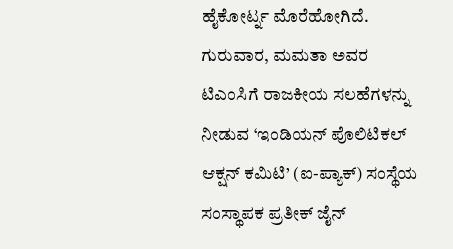ಹೈಕೋರ್ಟ್ನ ಮೊರೆಹೋಗಿದೆ.
ಗುರುವಾರ, ಮಮತಾ ಅವರ ಟಿಎಂಸಿಗೆ ರಾಜಕೀಯ ಸಲಹೆಗಳನ್ನು ನೀಡುವ ‘ಇಂಡಿಯನ್ ಪೊಲಿಟಿಕಲ್ ಆಕ್ಷನ್ ಕಮಿಟಿ’ (ಐ-ಪ್ಯಾಕ್) ಸಂಸ್ಥೆಯ ಸಂಸ್ಥಾಪಕ ಪ್ರತೀಕ್ ಜೈನ್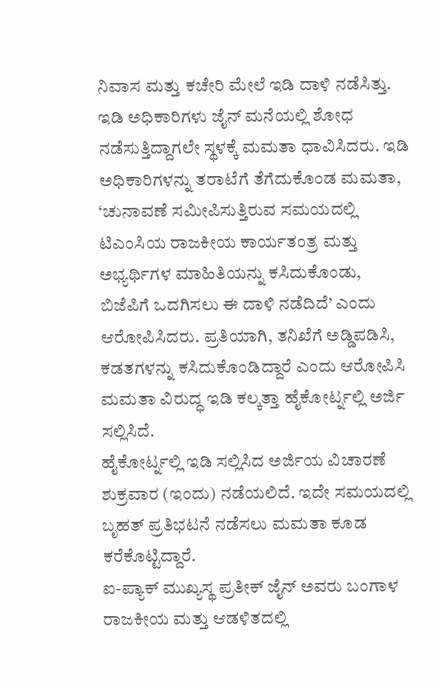ನಿವಾಸ ಮತ್ತು ಕಚೇರಿ ಮೇಲೆ ಇಡಿ ದಾಳಿ ನಡೆಸಿತ್ತು. ಇಡಿ ಅಧಿಕಾರಿಗಳು ಜೈನ್ ಮನೆಯಲ್ಲಿ ಶೋಧ ನಡೆಸುತ್ತಿದ್ದಾಗಲೇ ಸ್ಥಳಕ್ಕೆ ಮಮತಾ ಧಾವಿಸಿದರು. ಇಡಿ ಅಧಿಕಾರಿಗಳನ್ನು ತರಾಟೆಗೆ ತೆಗೆದುಕೊಂಡ ಮಮತಾ, ‘ಚುನಾವಣೆ ಸಮೀಪಿಸುತ್ತಿರುವ ಸಮಯದಲ್ಲಿ ಟಿಎಂಸಿಯ ರಾಜಕೀಯ ಕಾರ್ಯತಂತ್ರ ಮತ್ತು ಅಭ್ಯರ್ಥಿಗಳ ಮಾಹಿತಿಯನ್ನು ಕಸಿದುಕೊಂಡು, ಬಿಜೆಪಿಗೆ ಒದಗಿಸಲು ಈ ದಾಳಿ ನಡೆದಿದೆ’ ಎಂದು ಆರೋಪಿಸಿದರು. ಪ್ರತಿಯಾಗಿ, ತನಿಖೆಗೆ ಅಡ್ಡಿಪಡಿಸಿ, ಕಡತಗಳನ್ನು ಕಸಿದುಕೊಂಡಿದ್ದಾರೆ ಎಂದು ಆರೋಪಿಸಿ ಮಮತಾ ವಿರುದ್ಧ ಇಡಿ ಕಲ್ಕತ್ತಾ ಹೈಕೋರ್ಟ್ನಲ್ಲಿ ಅರ್ಜಿ ಸಲ್ಲಿಸಿದೆ.
ಹೈಕೋರ್ಟ್ನಲ್ಲಿ ಇಡಿ ಸಲ್ಲಿಸಿದ ಅರ್ಜಿಯ ವಿಚಾರಣೆ ಶುಕ್ರವಾರ (ಇಂದು) ನಡೆಯಲಿದೆ. ಇದೇ ಸಮಯದಲ್ಲಿ ಬೃಹತ್ ಪ್ರತಿಭಟನೆ ನಡೆಸಲು ಮಮತಾ ಕೂಡ ಕರೆಕೊಟ್ಟಿದ್ದಾರೆ.
ಐ-ಪ್ಯಾಕ್ ಮುಖ್ಯಸ್ಥ ಪ್ರತೀಕ್ ಜೈನ್ ಅವರು ಬಂಗಾಳ ರಾಜಕೀಯ ಮತ್ತು ಆಡಳಿತದಲ್ಲಿ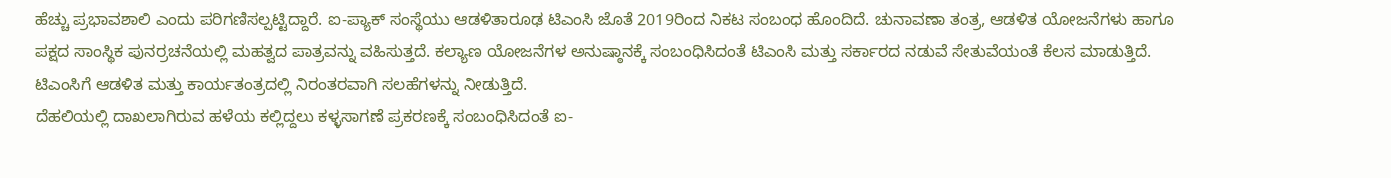ಹೆಚ್ಚು ಪ್ರಭಾವಶಾಲಿ ಎಂದು ಪರಿಗಣಿಸಲ್ಪಟ್ಟಿದ್ದಾರೆ. ಐ-ಪ್ಯಾಕ್ ಸಂಸ್ಥೆಯು ಆಡಳಿತಾರೂಢ ಟಿಎಂಸಿ ಜೊತೆ 2019ರಿಂದ ನಿಕಟ ಸಂಬಂಧ ಹೊಂದಿದೆ. ಚುನಾವಣಾ ತಂತ್ರ, ಆಡಳಿತ ಯೋಜನೆಗಳು ಹಾಗೂ ಪಕ್ಷದ ಸಾಂಸ್ಥಿಕ ಪುನರ್ರಚನೆಯಲ್ಲಿ ಮಹತ್ವದ ಪಾತ್ರವನ್ನು ವಹಿಸುತ್ತದೆ. ಕಲ್ಯಾಣ ಯೋಜನೆಗಳ ಅನುಷ್ಠಾನಕ್ಕೆ ಸಂಬಂಧಿಸಿದಂತೆ ಟಿಎಂಸಿ ಮತ್ತು ಸರ್ಕಾರದ ನಡುವೆ ಸೇತುವೆಯಂತೆ ಕೆಲಸ ಮಾಡುತ್ತಿದೆ. ಟಿಎಂಸಿಗೆ ಆಡಳಿತ ಮತ್ತು ಕಾರ್ಯತಂತ್ರದಲ್ಲಿ ನಿರಂತರವಾಗಿ ಸಲಹೆಗಳನ್ನು ನೀಡುತ್ತಿದೆ.
ದೆಹಲಿಯಲ್ಲಿ ದಾಖಲಾಗಿರುವ ಹಳೆಯ ಕಲ್ಲಿದ್ದಲು ಕಳ್ಳಸಾಗಣೆ ಪ್ರಕರಣಕ್ಕೆ ಸಂಬಂಧಿಸಿದಂತೆ ಐ-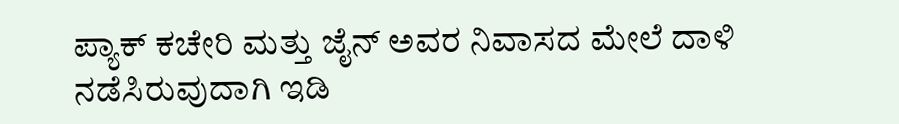ಪ್ಯಾಕ್ ಕಚೇರಿ ಮತ್ತು ಜೈನ್ ಅವರ ನಿವಾಸದ ಮೇಲೆ ದಾಳಿ ನಡೆಸಿರುವುದಾಗಿ ಇಡಿ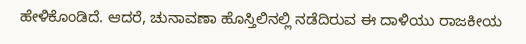ಹೇಳಿಕೊಂಡಿದೆ. ಆದರೆ, ಚುನಾವಣಾ ಹೊಸ್ತಿಲಿನಲ್ಲಿ ನಡೆದಿರುವ ಈ ದಾಳಿಯು ರಾಜಕೀಯ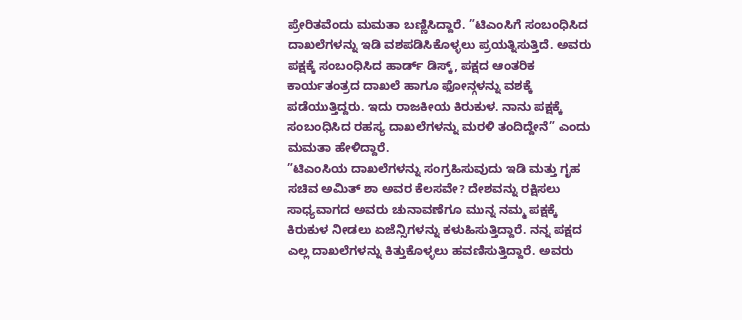ಪ್ರೇರಿತವೆಂದು ಮಮತಾ ಬಣ್ಣಿಸಿದ್ದಾರೆ. ”ಟಿಎಂಸಿಗೆ ಸಂಬಂಧಿಸಿದ ದಾಖಲೆಗಳನ್ನು ಇಡಿ ವಶಪಡಿಸಿಕೊಳ್ಳಲು ಪ್ರಯತ್ನಿಸುತ್ತಿದೆ. ಅವರು ಪಕ್ಷಕ್ಕೆ ಸಂಬಂಧಿಸಿದ ಹಾರ್ಡ್ ಡಿಸ್ಕ್, ಪಕ್ಷದ ಆಂತರಿಕ ಕಾರ್ಯತಂತ್ರದ ದಾಖಲೆ ಹಾಗೂ ಫೋನ್ಗಳನ್ನು ವಶಕ್ಕೆ ಪಡೆಯುತ್ತಿದ್ದರು. ಇದು ರಾಜಕೀಯ ಕಿರುಕುಳ. ನಾನು ಪಕ್ಷಕ್ಕೆ ಸಂಬಂಧಿಸಿದ ರಹಸ್ಯ ದಾಖಲೆಗಳನ್ನು ಮರಳಿ ತಂದಿದ್ದೇನೆ” ಎಂದು ಮಮತಾ ಹೇಳಿದ್ದಾರೆ.
”ಟಿಎಂಸಿಯ ದಾಖಲೆಗಳನ್ನು ಸಂಗ್ರಹಿಸುವುದು ಇಡಿ ಮತ್ತು ಗೃಹ ಸಚಿವ ಅಮಿತ್ ಶಾ ಅವರ ಕೆಲಸವೇ? ದೇಶವನ್ನು ರಕ್ಷಿಸಲು ಸಾಧ್ಯವಾಗದ ಅವರು ಚುನಾವಣೆಗೂ ಮುನ್ನ ನಮ್ಮ ಪಕ್ಷಕ್ಕೆ ಕಿರುಕುಳ ನೀಡಲು ಏಜೆನ್ಸಿಗಳನ್ನು ಕಳುಹಿಸುತ್ತಿದ್ದಾರೆ. ನನ್ನ ಪಕ್ಷದ ಎಲ್ಲ ದಾಖಲೆಗಳನ್ನು ಕಿತ್ತುಕೊಳ್ಳಲು ಹವಣಿಸುತ್ತಿದ್ದಾರೆ. ಅವರು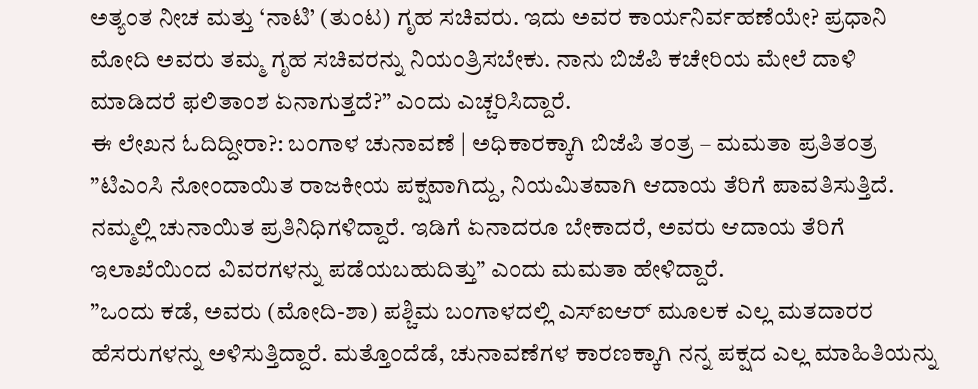ಅತ್ಯಂತ ನೀಚ ಮತ್ತು ‘ನಾಟಿ’ (ತುಂಟ) ಗೃಹ ಸಚಿವರು. ಇದು ಅವರ ಕಾರ್ಯನಿರ್ವಹಣೆಯೇ? ಪ್ರಧಾನಿ ಮೋದಿ ಅವರು ತಮ್ಮ ಗೃಹ ಸಚಿವರನ್ನು ನಿಯಂತ್ರಿಸಬೇಕು. ನಾನು ಬಿಜೆಪಿ ಕಚೇರಿಯ ಮೇಲೆ ದಾಳಿ ಮಾಡಿದರೆ ಫಲಿತಾಂಶ ಏನಾಗುತ್ತದೆ?” ಎಂದು ಎಚ್ಚರಿಸಿದ್ದಾರೆ.
ಈ ಲೇಖನ ಓದಿದ್ದೀರಾ?: ಬಂಗಾಳ ಚುನಾವಣೆ | ಅಧಿಕಾರಕ್ಕಾಗಿ ಬಿಜೆಪಿ ತಂತ್ರ – ಮಮತಾ ಪ್ರತಿತಂತ್ರ
”ಟಿಎಂಸಿ ನೋಂದಾಯಿತ ರಾಜಕೀಯ ಪಕ್ಷವಾಗಿದ್ದು, ನಿಯಮಿತವಾಗಿ ಆದಾಯ ತೆರಿಗೆ ಪಾವತಿಸುತ್ತಿದೆ. ನಮ್ಮಲ್ಲಿ ಚುನಾಯಿತ ಪ್ರತಿನಿಧಿಗಳಿದ್ದಾರೆ. ಇಡಿಗೆ ಏನಾದರೂ ಬೇಕಾದರೆ, ಅವರು ಆದಾಯ ತೆರಿಗೆ ಇಲಾಖೆಯಿಂದ ವಿವರಗಳನ್ನು ಪಡೆಯಬಹುದಿತ್ತು” ಎಂದು ಮಮತಾ ಹೇಳಿದ್ದಾರೆ.
”ಒಂದು ಕಡೆ, ಅವರು (ಮೋದಿ-ಶಾ) ಪಶ್ಚಿಮ ಬಂಗಾಳದಲ್ಲಿ ಎಸ್ಐಆರ್ ಮೂಲಕ ಎಲ್ಲ ಮತದಾರರ ಹೆಸರುಗಳನ್ನು ಅಳಿಸುತ್ತಿದ್ದಾರೆ. ಮತ್ತೊಂದೆಡೆ, ಚುನಾವಣೆಗಳ ಕಾರಣಕ್ಕಾಗಿ ನನ್ನ ಪಕ್ಷದ ಎಲ್ಲ ಮಾಹಿತಿಯನ್ನು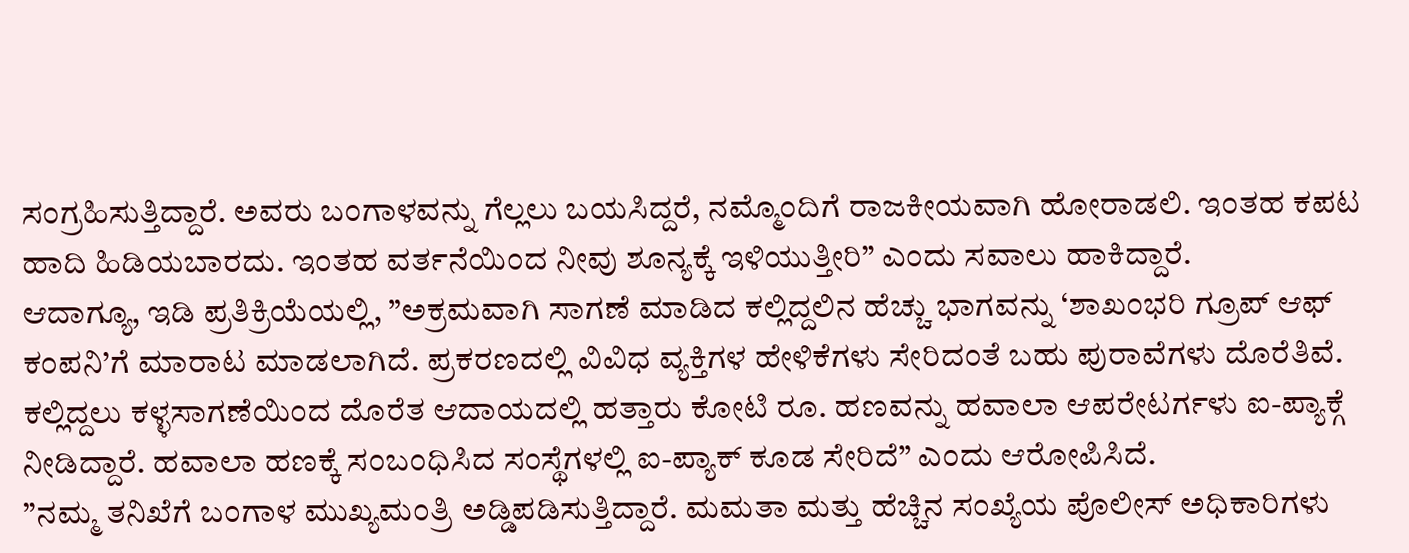ಸಂಗ್ರಹಿಸುತ್ತಿದ್ದಾರೆ. ಅವರು ಬಂಗಾಳವನ್ನು ಗೆಲ್ಲಲು ಬಯಸಿದ್ದರೆ, ನಮ್ಮೊಂದಿಗೆ ರಾಜಕೀಯವಾಗಿ ಹೋರಾಡಲಿ. ಇಂತಹ ಕಪಟ ಹಾದಿ ಹಿಡಿಯಬಾರದು. ಇಂತಹ ವರ್ತನೆಯಿಂದ ನೀವು ಶೂನ್ಯಕ್ಕೆ ಇಳಿಯುತ್ತೀರಿ” ಎಂದು ಸವಾಲು ಹಾಕಿದ್ದಾರೆ.
ಆದಾಗ್ಯೂ, ಇಡಿ ಪ್ರತಿಕ್ರಿಯೆಯಲ್ಲಿ, ”ಅಕ್ರಮವಾಗಿ ಸಾಗಣೆ ಮಾಡಿದ ಕಲ್ಲಿದ್ದಲಿನ ಹೆಚ್ಚು ಭಾಗವನ್ನು ‘ಶಾಖಂಭರಿ ಗ್ರೂಪ್ ಆಫ್ ಕಂಪನಿ’ಗೆ ಮಾರಾಟ ಮಾಡಲಾಗಿದೆ. ಪ್ರಕರಣದಲ್ಲಿ ವಿವಿಧ ವ್ಯಕ್ತಿಗಳ ಹೇಳಿಕೆಗಳು ಸೇರಿದಂತೆ ಬಹು ಪುರಾವೆಗಳು ದೊರೆತಿವೆ. ಕಲ್ಲಿದ್ದಲು ಕಳ್ಳಸಾಗಣೆಯಿಂದ ದೊರೆತ ಆದಾಯದಲ್ಲಿ ಹತ್ತಾರು ಕೋಟಿ ರೂ. ಹಣವನ್ನು ಹವಾಲಾ ಆಪರೇಟರ್ಗಳು ಐ-ಪ್ಯಾಕ್ಗೆ ನೀಡಿದ್ದಾರೆ. ಹವಾಲಾ ಹಣಕ್ಕೆ ಸಂಬಂಧಿಸಿದ ಸಂಸ್ಥೆಗಳಲ್ಲಿ ಐ-ಪ್ಯಾಕ್ ಕೂಡ ಸೇರಿದೆ” ಎಂದು ಆರೋಪಿಸಿದೆ.
”ನಮ್ಮ ತನಿಖೆಗೆ ಬಂಗಾಳ ಮುಖ್ಯಮಂತ್ರಿ ಅಡ್ಡಿಪಡಿಸುತ್ತಿದ್ದಾರೆ. ಮಮತಾ ಮತ್ತು ಹೆಚ್ಚಿನ ಸಂಖ್ಯೆಯ ಪೊಲೀಸ್ ಅಧಿಕಾರಿಗಳು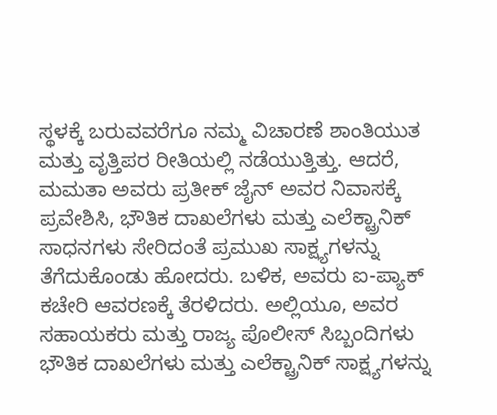ಸ್ಥಳಕ್ಕೆ ಬರುವವರೆಗೂ ನಮ್ಮ ವಿಚಾರಣೆ ಶಾಂತಿಯುತ ಮತ್ತು ವೃತ್ತಿಪರ ರೀತಿಯಲ್ಲಿ ನಡೆಯುತ್ತಿತ್ತು. ಆದರೆ, ಮಮತಾ ಅವರು ಪ್ರತೀಕ್ ಜೈನ್ ಅವರ ನಿವಾಸಕ್ಕೆ ಪ್ರವೇಶಿಸಿ, ಭೌತಿಕ ದಾಖಲೆಗಳು ಮತ್ತು ಎಲೆಕ್ಟ್ರಾನಿಕ್ ಸಾಧನಗಳು ಸೇರಿದಂತೆ ಪ್ರಮುಖ ಸಾಕ್ಷ್ಯಗಳನ್ನು ತೆಗೆದುಕೊಂಡು ಹೋದರು. ಬಳಿಕ, ಅವರು ಐ-ಪ್ಯಾಕ್ ಕಚೇರಿ ಆವರಣಕ್ಕೆ ತೆರಳಿದರು. ಅಲ್ಲಿಯೂ, ಅವರ ಸಹಾಯಕರು ಮತ್ತು ರಾಜ್ಯ ಪೊಲೀಸ್ ಸಿಬ್ಬಂದಿಗಳು ಭೌತಿಕ ದಾಖಲೆಗಳು ಮತ್ತು ಎಲೆಕ್ಟ್ರಾನಿಕ್ ಸಾಕ್ಷ್ಯಗಳನ್ನು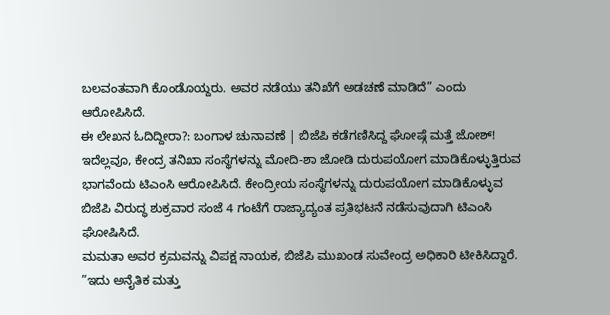ಬಲವಂತವಾಗಿ ಕೊಂಡೊಯ್ದರು. ಅವರ ನಡೆಯು ತನಿಖೆಗೆ ಅಡಚಣೆ ಮಾಡಿದೆ” ಎಂದು ಆರೋಪಿಸಿದೆ.
ಈ ಲೇಖನ ಓದಿದ್ದೀರಾ?: ಬಂಗಾಳ ಚುನಾವಣೆ | ಬಿಜೆಪಿ ಕಡೆಗಣಿಸಿದ್ದ ಘೋಷ್ಗೆ ಮತ್ತೆ ಜೋಶ್!
ಇದೆಲ್ಲವೂ, ಕೇಂದ್ರ ತನಿಖಾ ಸಂಸ್ಥೆಗಳನ್ನು ಮೋದಿ-ಶಾ ಜೋಡಿ ದುರುಪಯೋಗ ಮಾಡಿಕೊಳ್ಳುತ್ತಿರುವ ಭಾಗವೆಂದು ಟಿಎಂಸಿ ಆರೋಪಿಸಿದೆ. ಕೇಂದ್ರೀಯ ಸಂಸ್ಥೆಗಳನ್ನು ದುರುಪಯೋಗ ಮಾಡಿಕೊಳ್ಳುವ ಬಿಜೆಪಿ ವಿರುದ್ಧ ಶುಕ್ರವಾರ ಸಂಜೆ 4 ಗಂಟೆಗೆ ರಾಜ್ಯಾದ್ಯಂತ ಪ್ರತಿಭಟನೆ ನಡೆಸುವುದಾಗಿ ಟಿಎಂಸಿ ಘೋಷಿಸಿದೆ.
ಮಮತಾ ಅವರ ಕ್ರಮವನ್ನು ವಿಪಕ್ಷ ನಾಯಕ, ಬಿಜೆಪಿ ಮುಖಂಡ ಸುವೇಂದ್ರ ಅಧಿಕಾರಿ ಟೀಕಿಸಿದ್ದಾರೆ. ”ಇದು ಅನೈತಿಕ ಮತ್ತು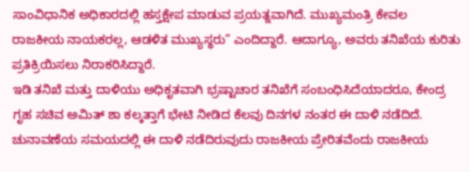ಸಾಂವಿಧಾನಿಕ ಅಧಿಕಾರದಲ್ಲಿ ಹಸ್ತಕ್ಷೇಪ ಮಾಡುವ ಪ್ರಯತ್ನವಾಗಿದೆ. ಮುಖ್ಯಮಂತ್ರಿ ಕೇವಲ ರಾಜಕೀಯ ನಾಯಕರಲ್ಲ, ಆಡಳಿತ ಮುಖ್ಯಸ್ಥರು” ಎಂದಿದ್ದಾರೆ. ಆದಾಗ್ಯೂ, ಅವರು ತನಿಖೆಯ ಕುರಿತು ಪ್ರತಿಕ್ರಿಯಿಸಲು ನಿರಾಕರಿಸಿದ್ದಾರೆ.
ಇಡಿ ತನಿಖೆ ಮತ್ತು ದಾಳಿಯು ಅಧಿಕೃತವಾಗಿ ಭ್ರಷ್ಟಾಚಾರ ತನಿಖೆಗೆ ಸಂಬಂಧಿಸಿದೆಯಾದರೂ, ಕೇಂದ್ರ ಗೃಹ ಸಚಿವ ಅಮಿತ್ ಶಾ ಕಲ್ಕತ್ತಾಗೆ ಭೇಟಿ ನೀಡಿದ ಕೆಲವು ದಿನಗಳ ನಂತರ ಈ ದಾಳಿ ನಡೆದಿದೆ. ಚುನಾವಣೆಯ ಸಮಯದಲ್ಲಿ ಈ ದಾಳಿ ನಡೆದಿರುವುದು ರಾಜಕೀಯ ಪ್ರೇರಿತವೆಂದು ರಾಜಕೀಯ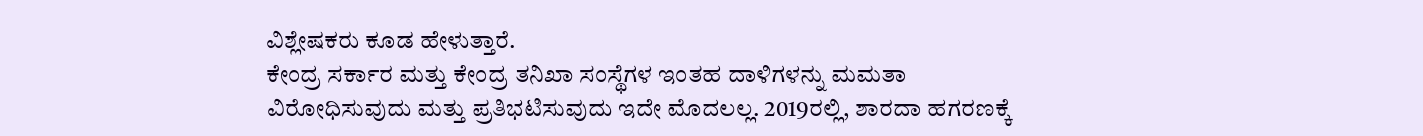ವಿಶ್ಲೇಷಕರು ಕೂಡ ಹೇಳುತ್ತಾರೆ.
ಕೇಂದ್ರ ಸರ್ಕಾರ ಮತ್ತು ಕೇಂದ್ರ ತನಿಖಾ ಸಂಸ್ಥೆಗಳ ಇಂತಹ ದಾಳಿಗಳನ್ನು ಮಮತಾ ವಿರೋಧಿಸುವುದು ಮತ್ತು ಪ್ರತಿಭಟಿಸುವುದು ಇದೇ ಮೊದಲಲ್ಲ. 2019ರಲ್ಲಿ, ಶಾರದಾ ಹಗರಣಕ್ಕೆ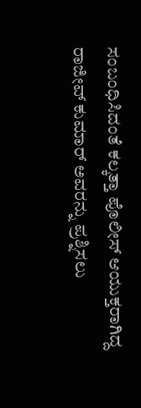ಸಂಬಂಧಿಸಿದಂತೆ ಕಲ್ಕತ್ತಾ ಪೊಲೀಸ್ ಆಯುಕ್ತರಾಗಿದ್ದ ರಾಜೀವ್ ಕುಮಾರ್ ಅವರನ್ನು ಪ್ರಶ್ನಿಸಲು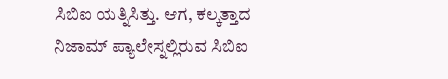ಸಿಬಿಐ ಯತ್ನಿಸಿತ್ತು. ಆಗ, ಕಲ್ಕತ್ತಾದ ನಿಜಾಮ್ ಪ್ಯಾಲೇಸ್ನಲ್ಲಿರುವ ಸಿಬಿಐ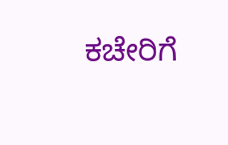ಕಚೇರಿಗೆ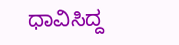ಧಾವಿಸಿದ್ದ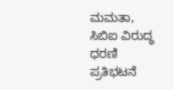ಮಮತಾ, ಸಿಬಿಐ ವಿರುದ್ಧ ಧರಣಿ ಪ್ರತಿಭಟನೆ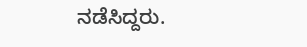ನಡೆಸಿದ್ದರು.